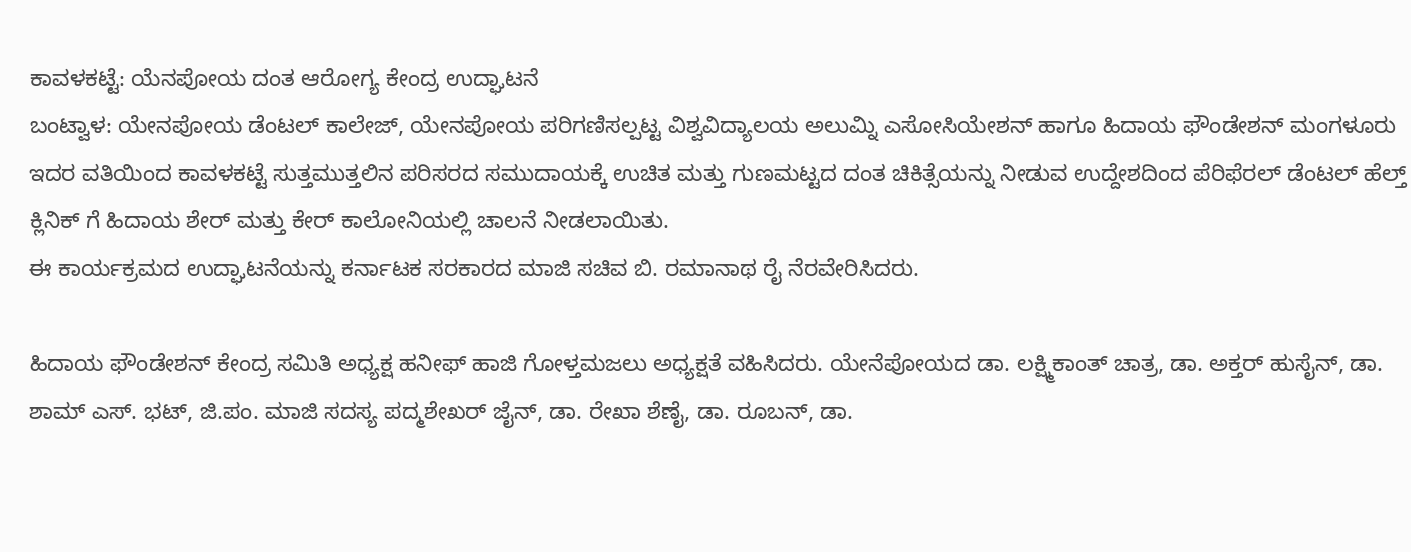ಕಾವಳಕಟ್ಟೆ: ಯೆನಪೋಯ ದಂತ ಆರೋಗ್ಯ ಕೇಂದ್ರ ಉದ್ಘಾಟನೆ
ಬಂಟ್ವಾಳ: ಯೇನಪೋಯ ಡೆಂಟಲ್ ಕಾಲೇಜ್, ಯೇನಪೋಯ ಪರಿಗಣಿಸಲ್ಪಟ್ಟ ವಿಶ್ವವಿದ್ಯಾಲಯ ಅಲುಮ್ನಿ ಎಸೋಸಿಯೇಶನ್ ಹಾಗೂ ಹಿದಾಯ ಫೌಂಡೇಶನ್ ಮಂಗಳೂರು ಇದರ ವತಿಯಿಂದ ಕಾವಳಕಟ್ಟೆ ಸುತ್ತಮುತ್ತಲಿನ ಪರಿಸರದ ಸಮುದಾಯಕ್ಕೆ ಉಚಿತ ಮತ್ತು ಗುಣಮಟ್ಟದ ದಂತ ಚಿಕಿತ್ಸೆಯನ್ನು ನೀಡುವ ಉದ್ದೇಶದಿಂದ ಪೆರಿಫೆರಲ್ ಡೆಂಟಲ್ ಹೆಲ್ತ್ ಕ್ಲಿನಿಕ್ ಗೆ ಹಿದಾಯ ಶೇರ್ ಮತ್ತು ಕೇರ್ ಕಾಲೋನಿಯಲ್ಲಿ ಚಾಲನೆ ನೀಡಲಾಯಿತು.
ಈ ಕಾರ್ಯಕ್ರಮದ ಉದ್ಘಾಟನೆಯನ್ನು ಕರ್ನಾಟಕ ಸರಕಾರದ ಮಾಜಿ ಸಚಿವ ಬಿ. ರಮಾನಾಥ ರೈ ನೆರವೇರಿಸಿದರು.

ಹಿದಾಯ ಫೌಂಡೇಶನ್ ಕೇಂದ್ರ ಸಮಿತಿ ಅಧ್ಯಕ್ಷ ಹನೀಫ್ ಹಾಜಿ ಗೋಳ್ತಮಜಲು ಅಧ್ಯಕ್ಷತೆ ವಹಿಸಿದರು. ಯೇನೆಪೋಯದ ಡಾ. ಲಕ್ಷ್ಮಿಕಾಂತ್ ಚಾತ್ರ, ಡಾ. ಅಕ್ತರ್ ಹುಸೈನ್, ಡಾ. ಶಾಮ್ ಎಸ್. ಭಟ್, ಜಿ.ಪಂ. ಮಾಜಿ ಸದಸ್ಯ ಪದ್ಮಶೇಖರ್ ಜೈನ್, ಡಾ. ರೇಖಾ ಶೆಣೈ, ಡಾ. ರೂಬನ್, ಡಾ.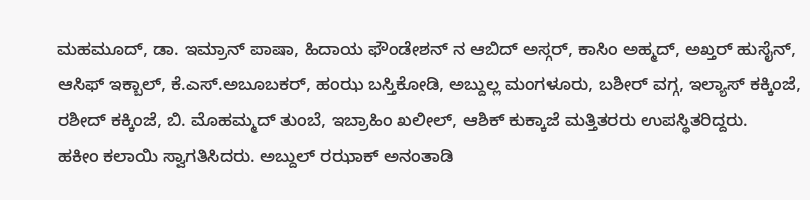ಮಹಮೂದ್, ಡಾ. ಇಮ್ರಾನ್ ಪಾಷಾ, ಹಿದಾಯ ಫೌಂಡೇಶನ್ ನ ಆಬಿದ್ ಅಸ್ಗರ್, ಕಾಸಿಂ ಅಹ್ಮದ್, ಅಖ್ತರ್ ಹುಸೈನ್, ಆಸಿಫ್ ಇಕ್ಬಾಲ್, ಕೆ.ಎಸ್.ಅಬೂಬಕರ್, ಹಂಝ ಬಸ್ತಿಕೋಡಿ, ಅಬ್ದುಲ್ಲ ಮಂಗಳೂರು, ಬಶೀರ್ ವಗ್ಗ, ಇಲ್ಯಾಸ್ ಕಕ್ಕಿಂಜೆ, ರಶೀದ್ ಕಕ್ಕಿಂಜೆ, ಬಿ. ಮೊಹಮ್ಮದ್ ತುಂಬೆ, ಇಬ್ರಾಹಿಂ ಖಲೀಲ್, ಆಶಿಕ್ ಕುಕ್ಕಾಜೆ ಮತ್ತಿತರರು ಉಪಸ್ಥಿತರಿದ್ದರು.
ಹಕೀಂ ಕಲಾಯಿ ಸ್ವಾಗತಿಸಿದರು. ಅಬ್ದುಲ್ ರಝಾಕ್ ಅನಂತಾಡಿ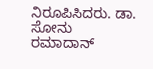ನಿರೂಪಿಸಿದರು. ಡಾ. ಸೋನು ರಮಾದಾನ್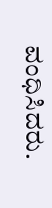ವಂಧಿಸಿದರು.